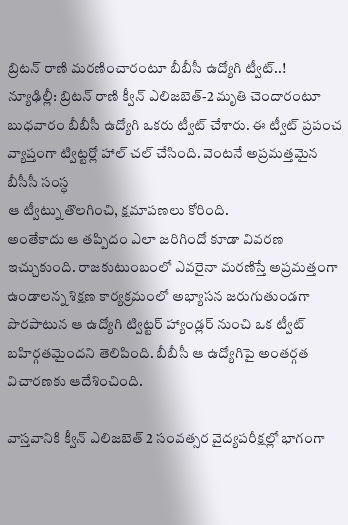బ్రిటన్ రాణి మరణించారంటూ బీబీసీ ఉద్యోగి ట్వీట్..!
న్యూఢిల్లీ: బ్రిటన్ రాణి క్వీన్ ఎలిజబెత్-2 మృతి చెందారంటూ బుధవారం బీబీసీ ఉద్యోగి ఒకరు ట్వీట్ చేశారు. ఈ ట్వీట్ ప్రపంచ వ్యాప్తంగా ట్విట్టర్లో హాల్ చల్ చేసింది. వెంటనే అప్రమత్తమైన బీసీసీ సంస్ధ
ఆ ట్వీట్ను తొలగించి, క్షమాపణలు కోరింది.
అంతేకాదు ఆ తప్పిదం ఎలా జరిగిందో కూడా వివరణ ఇచ్చుకుంది. రాజకుటుంబంలో ఎవరైనా మరణిస్తే అప్రమత్తంగా ఉండాలన్న శిక్షణ కార్యక్రమంలో అభ్యాసన జరుగుతుండగా పొరపాటున ఆ ఉద్యోగి ట్విట్టర్ హ్యాండ్లర్ నుంచి ఒక ట్వీట్ బహిర్గతమైందని తెలిపింది. బీబీసీ ఆ ఉద్యోగిపై అంతర్గత విచారణకు ఆదేశించింది.

వాస్తవానికి క్వీన్ ఎలిజబెత్ 2 సంవత్సర వైద్యపరీక్షల్లో భాగంగా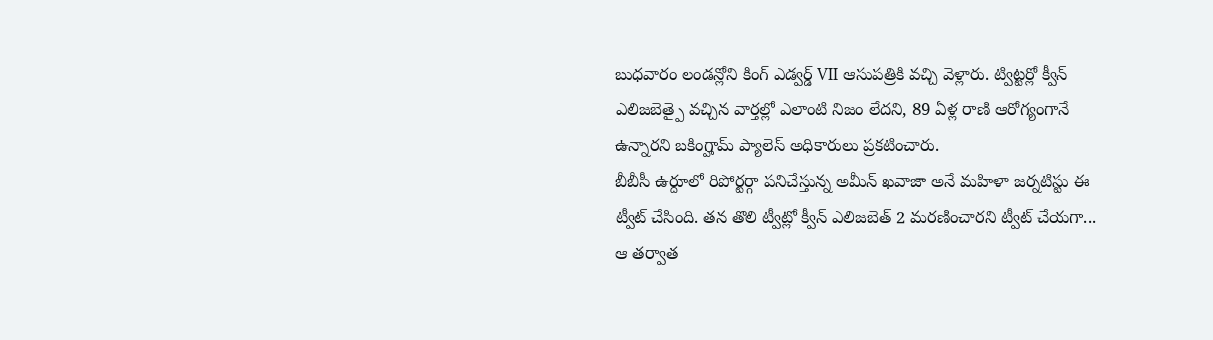బుధవారం లండన్లోని కింగ్ ఎడ్వర్డ్ VII ఆసుపత్రికి వచ్చి వెళ్లారు. ట్విట్టర్లో క్వీన్ ఎలిజబెత్పై వచ్చిన వార్తల్లో ఎలాంటి నిజం లేదని, 89 ఏళ్ల రాణి ఆరోగ్యంగానే ఉన్నారని బకింగ్హామ్ ప్యాలెస్ అధికారులు ప్రకటించారు.
బీబీసీ ఉర్దూలో రిపోర్టర్గా పనిచేస్తున్న అమీన్ ఖవాజా అనే మహిళా జర్నటిస్టు ఈ ట్వీట్ చేసింది. తన తొలి ట్వీట్లో క్వీన్ ఎలిజబెత్ 2 మరణించారని ట్వీట్ చేయగా... ఆ తర్వాత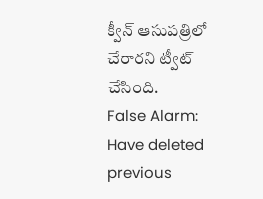క్వీన్ ఆసుపత్రిలో చేరారని ట్వీట్ చేసింది.
False Alarm: Have deleted previous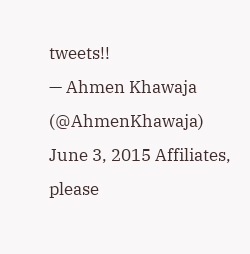tweets!!
— Ahmen Khawaja (@AhmenKhawaja) June 3, 2015 Affiliates, please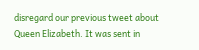disregard our previous tweet about Queen Elizabeth. It was sent in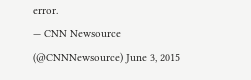error.
— CNN Newsource (@CNNNewsource) June 3, 2015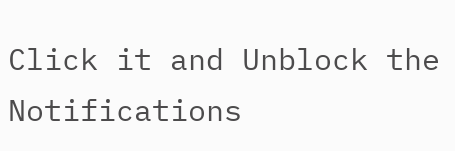Click it and Unblock the Notifications